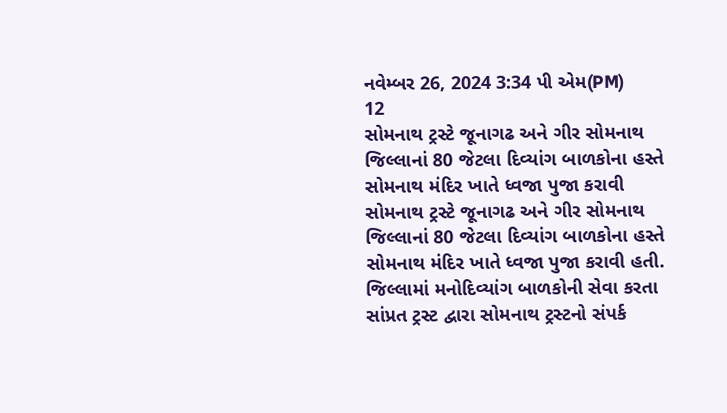નવેમ્બર 26, 2024 3:34 પી એમ(PM)
12
સોમનાથ ટ્રસ્ટે જૂનાગઢ અને ગીર સોમનાથ જિલ્લાનાં 80 જેટલા દિવ્યાંગ બાળકોના હસ્તે સોમનાથ મંદિર ખાતે ધ્વજા પુજા કરાવી
સોમનાથ ટ્રસ્ટે જૂનાગઢ અને ગીર સોમનાથ જિલ્લાનાં 80 જેટલા દિવ્યાંગ બાળકોના હસ્તે સોમનાથ મંદિર ખાતે ધ્વજા પુજા કરાવી હતી. જિલ્લામાં મનોદિવ્યાંગ બાળકોની સેવા કરતા સાંપ્રત ટ્રસ્ટ દ્વારા સોમનાથ ટ્રસ્ટનો સંપર્ક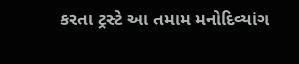કરતા ટ્રસ્ટે આ તમામ મનોદિવ્યાંગ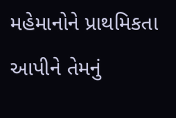મહેમાનોને પ્રાથમિકતા આપીને તેમનું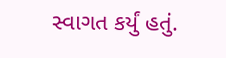સ્વાગત કર્યું હતું.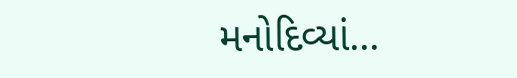મનોદિવ્યાં...